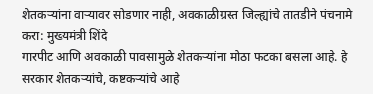शेतकऱ्यांना वाऱ्यावर सोडणार नाही, अवकाळीग्रस्त जिल्ह्यांचे तातडीने पंचनामे करा: मुख्यमंत्री शिंदे
गारपीट आणि अवकाळी पावसामुळे शेतकऱ्यांना मोठा फटका बसला आहे. हे सरकार शेतकऱ्यांचे, कष्टकऱ्यांचे आहे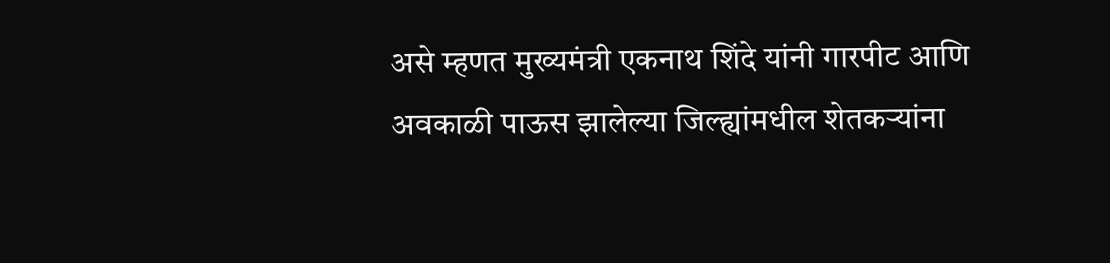असे म्हणत मुख्यमंत्री एकनाथ शिंदे यांनी गारपीट आणि अवकाळी पाऊस झालेल्या जिल्ह्यांमधील शेतकऱ्यांना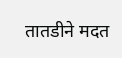तातडीने मदत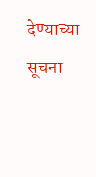देण्याच्या सूचना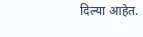दिल्या आहेत.